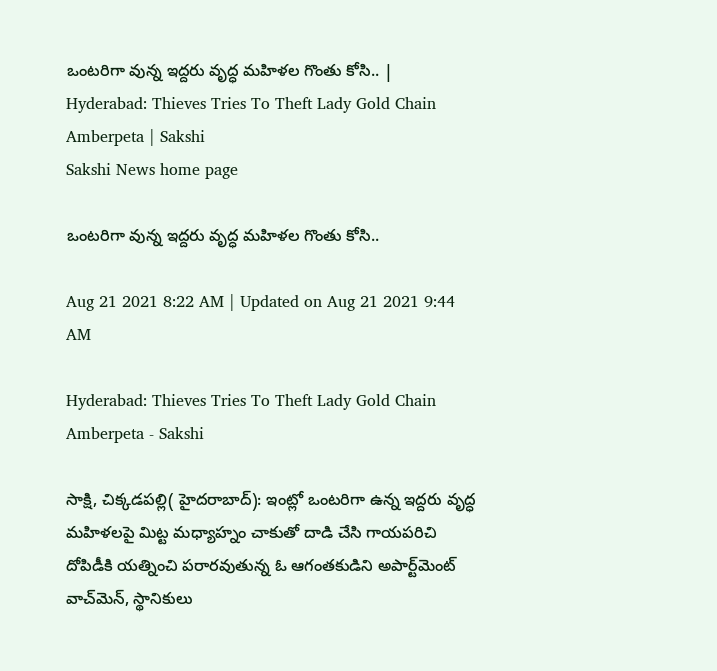ఒంటరిగా వున్న ఇద్దరు వృద్ధ మహిళల గొంతు కోసి.. | Hyderabad: Thieves Tries To Theft Lady Gold Chain Amberpeta | Sakshi
Sakshi News home page

ఒంటరిగా వున్న ఇద్దరు వృద్ధ మహిళల గొంతు కోసి..

Aug 21 2021 8:22 AM | Updated on Aug 21 2021 9:44 AM

Hyderabad: Thieves Tries To Theft Lady Gold Chain Amberpeta - Sakshi

సాక్షి, చిక్కడపల్లి( హైదరాబాద్): ఇంట్లో ఒంటరిగా ఉన్న ఇద్దరు వృద్ధ మహిళలపై మిట్ట మధ్యాహ్నం చాకుతో దాడి చేసి గాయపరిచి దోపిడీకి యత్నించి పరారవుతున్న ఓ ఆగంతకుడిని అపార్ట్‌మెంట్‌ వాచ్‌మెన్, స్థానికులు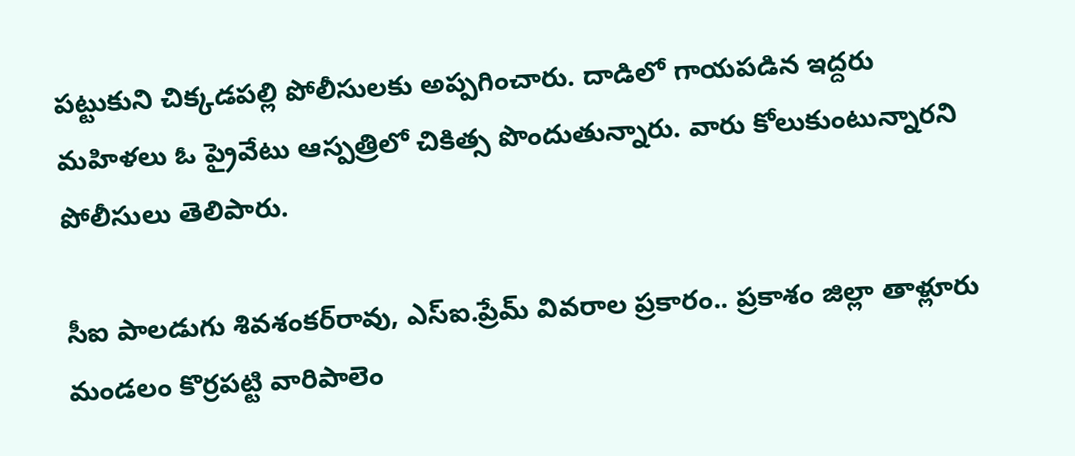పట్టుకుని చిక్కడపల్లి పోలీసులకు అప్పగించారు. దాడిలో గాయపడిన ఇద్దరు మహిళలు ఓ ప్రైవేటు ఆస్పత్రిలో చికిత్స పొందుతున్నారు. వారు కోలుకుంటున్నారని పోలీసులు తెలిపారు.

సీఐ పాలడుగు శివశంకర్‌రావు, ఎస్‌ఐ.ప్రేమ్‌ వివరాల ప్రకారం.. ప్రకాశం జిల్లా తాళ్లూరు మండలం కొర్రపట్టి వారిపాలెం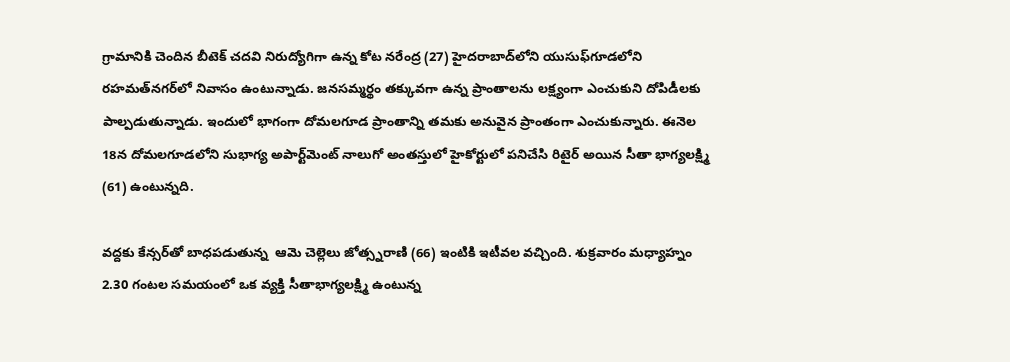గ్రామానికి చెందిన బీటెక్‌ చదవి నిరుద్యోగిగా ఉన్న కోట నరేంద్ర (27) హైదరాబాద్‌లోని యుసుఫ్‌గూడలోని రహమత్‌నగర్‌లో నివాసం ఉంటున్నాడు. జనసమ్మర్థం తక్కువగా ఉన్న ప్రాంతాలను లక్ష్యంగా ఎంచుకుని దోపిడీలకు పాల్పడుతున్నాడు. ఇందులో భాగంగా దోమలగూడ ప్రాంతాన్ని తమకు అనువైన ప్రాంతంగా ఎంచుకున్నారు. ఈనెల 18న దోమలగూడలోని సుభాగ్య అపార్ట్‌మెంట్‌ నాలుగో అంతస్తులో హైకోర్టులో పనిచేసి రిటైర్‌ అయిన సీతా భాగ్యలక్ష్మి (61) ఉంటున్నది.

వద్దకు కేన్సర్‌తో బాధపడుతున్న  ఆమె చెల్లెలు జోత్స్నరాణి (66) ఇంటికి ఇటీవల వచ్చింది. శుక్రవారం మధ్యాహ్నం 2.30 గంటల సమయంలో ఒక వ్యక్తి సీతాభాగ్యలక్ష్మి ఉంటున్న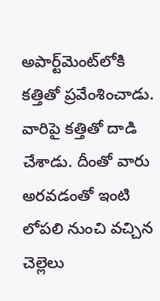అపార్ట్‌మెంట్‌లోకి కత్తితో ప్రవేంశించాడు. వారిపై కత్తితో దాడి చేశాడు. దీంతో వారు  అరవడంతో ఇంటి లోపలి నుంచి వచ్చిన చెల్లెలు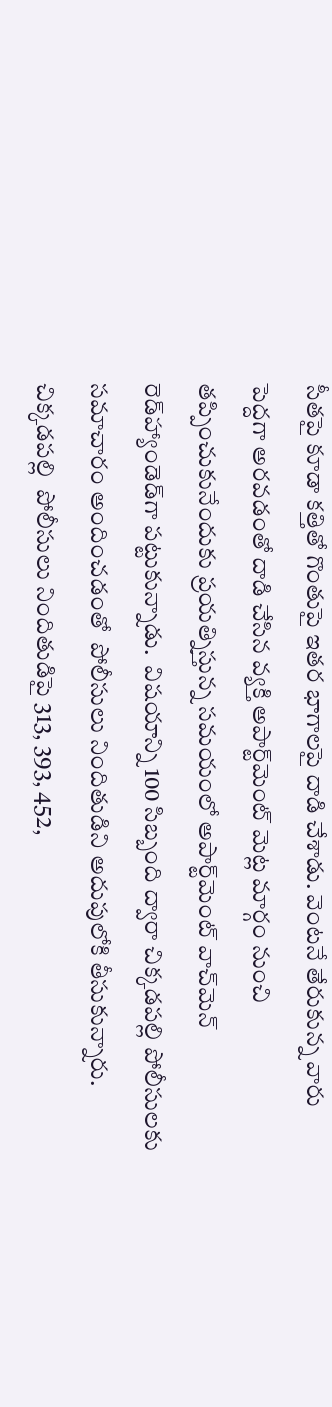సీతపై కూడా కత్తితో గొంతుపై ఇతర భాగాలపై దాడి చేశాడు. వెంటనే తేరుకున్న వారు పెద్దగా అరవడంతో దాడి చేసిన వ్యక్తి అపార్ట్‌మెంట్‌ మెట్ల మార్గం నుంచి తప్పించుకునేందుకు ప్రయత్నిస్తున్న సమయంలో అపార్ట్‌మెంట్‌ వాచ్‌మెన్‌ రెడ్‌హ్యాండెడ్‌గా పట్టుకున్నాడు.  విషయాన్ని 100 సిబ్బంది ద్వారా చిక్కడపల్లి పోలీసులకు సమాచారం అందించడంతో  పోలీసులు నిందితుడిని అదుపులోకి తీసుకున్నారు.  చిక్కడపల్లి  పోలీసులు నిందితుడిపై 313, 393, 452,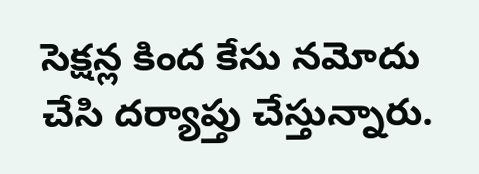సెక్షన్ల కింద కేసు నమోదు చేసి దర్యాప్తు చేస్తున్నారు.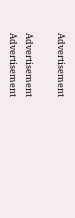Advertisement

Advertisement
Advertisement